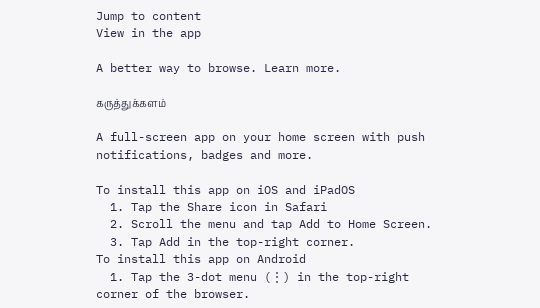Jump to content
View in the app

A better way to browse. Learn more.

கருத்துக்களம்

A full-screen app on your home screen with push notifications, badges and more.

To install this app on iOS and iPadOS
  1. Tap the Share icon in Safari
  2. Scroll the menu and tap Add to Home Screen.
  3. Tap Add in the top-right corner.
To install this app on Android
  1. Tap the 3-dot menu (⋮) in the top-right corner of the browser.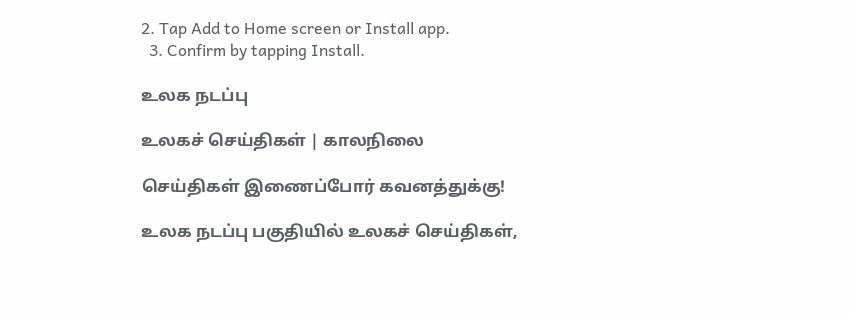2. Tap Add to Home screen or Install app.
  3. Confirm by tapping Install.

உலக நடப்பு

உலகச் செய்திகள் | காலநிலை

செய்திகள் இணைப்போர் கவனத்துக்கு!

உலக நடப்பு பகுதியில் உலகச் செய்திகள்,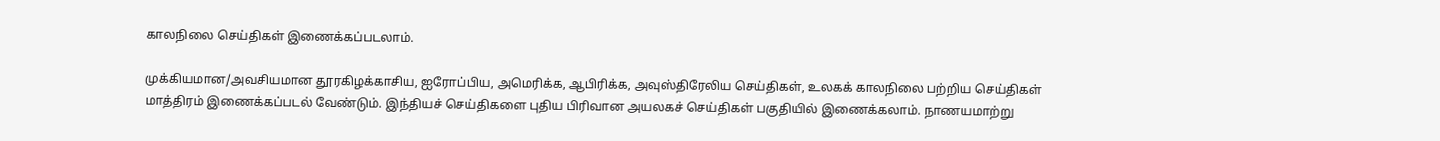காலநிலை செய்திகள் இணைக்கப்படலாம்.

முக்கியமான/அவசியமான தூரகிழக்காசிய, ஐரோப்பிய, அமெரிக்க, ஆபிரிக்க, அவுஸ்திரேலிய செய்திகள், உலகக் காலநிலை பற்றிய செய்திகள் மாத்திரம் இணைக்கப்படல் வேண்டும். இந்தியச் செய்திகளை புதிய பிரிவான அயலகச் செய்திகள் பகுதியில் இணைக்கலாம். நாணயமாற்று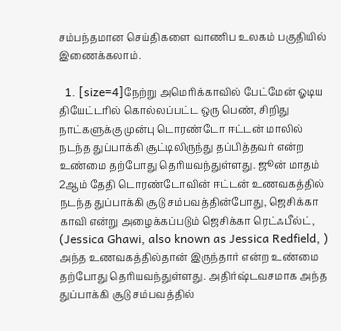சம்பந்தமான செய்திகளை வாணிப உலகம் பகுதியில் இணைக்கலாம்.

  1. [size=4]நேற்று அமெரிக்காவில் பேட்மேன் ஓடிய தியேட்டரில் கொல்லப்பட்ட ஒரு பெண், சிறிது நாட்களுக்கு முன்பு டொரண்டோ ஈட்டன் மாலில் நடந்த துப்பாக்கி சூட்டிலிருந்து தப்பித்தவர் என்ற உண்மை தற்போது தெரியவந்துள்ளது. ஜூன் மாதம் 2ஆம் தேதி டொரண்டோவின் ஈட்டன் உணவகத்தில் நடந்த துப்பாக்கி சூடு சம்பவத்தின்போது, ஜெசிக்கா காவி என்று அழைக்கப்படும் ஜெசிக்கா ரெட்ஃபீல்ட், (Jessica Ghawi, also known as Jessica Redfield, ) அந்த உணவகத்தில்தான் இருந்தார் என்ற உண்மை தற்போது தெரியவந்துள்ளது. அதிர்ஷ்டவசமாக அந்த துப்பாக்கி சூடு சம்பவத்தில்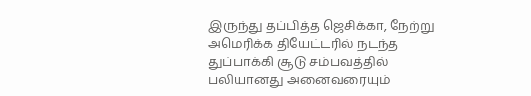இருந்து தப்பித்த ஜெசிக்கா, நேற்று அமெரிக்க தியேட்டரில் நடந்த துப்பாக்கி சூடு சம்பவத்தில் பலியானது அனைவரையும்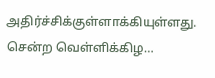அதிர்ச்சிக்குள்ளாக்கியுள்ளது. சென்ற வெள்ளிக்கிழ…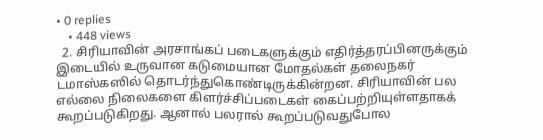• 0 replies
    • 448 views
  2. சிரியாவின் அரசாங்கப் படைகளுக்கும் எதிர்த்தரப்பினருக்கும் இடையில் உருவான கடுமையான மோதல்கள் தலைநகர் டமாஸ்கஸில் தொடர்ந்துகொண்டிருக்கின்றன. சிரியாவின் பல எல்லை நிலைகளை கிளர்ச்சிப்படைகள் கைப்பற்றியுள்ளதாகக் கூறப்படுகிறது. ஆனால் பலரால் கூறப்படுவதுபோல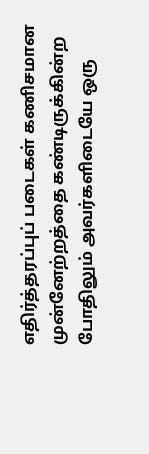எதிர்த்தரப்புப் படைகள் கணிசமான முன்னேற்றத்தை கண்டிருக்கின்ற போதிலும் அவர்களிடையே ஒரு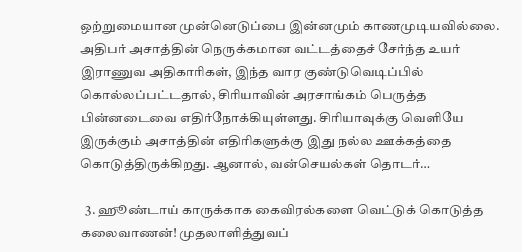ஒற்றுமையான முன்னெடுப்பை இன்னமும் காணமுடியவில்லை. அதிபர் அசாத்தின் நெருக்கமான வட்டத்தைச் சேர்ந்த உயர் இராணுவ அதிகாரிகள், இந்த வார குண்டுவெடிப்பில் கொல்லப்பட்டதால், சிரியாவின் அரசாங்கம் பெருத்த பின்னடைவை எதிர்நோக்கியுள்ளது. சிரியாவுக்கு வெளியே இருக்கும் அசாத்தின் எதிரிகளுக்கு இது நல்ல ஊக்கத்தை கொடுத்திருக்கிறது. ஆனால், வன்செயல்கள் தொடர்…

  3. ஹூண்டாய் காருக்காக கைவிரல்களை வெட்டுக் கொடுத்த கலைவாணன்! முதலாளித்துவப்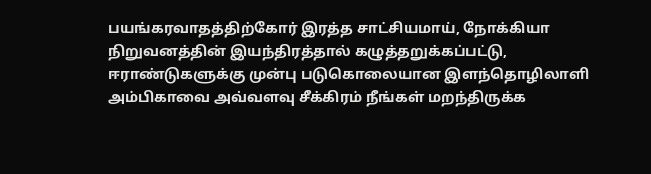பயங்கரவாதத்திற்கோர் இரத்த சாட்சியமாய், நோக்கியா நிறுவனத்தின் இயந்திரத்தால் கழுத்தறுக்கப்பட்டு, ஈராண்டுகளுக்கு முன்பு படுகொலையான இளந்தொழிலாளி அம்பிகாவை அவ்வளவு சீக்கிரம் நீங்கள் மறந்திருக்க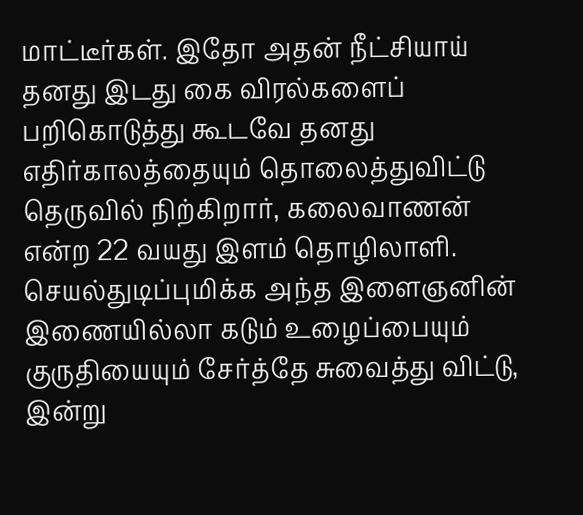மாட்டீர்கள். இதோ அதன் நீட்சியாய் தனது இடது கை விரல்களைப் பறிகொடுத்து கூடவே தனது எதிர்காலத்தையும் தொலைத்துவிட்டு தெருவில் நிற்கிறார், கலைவாணன் என்ற 22 வயது இளம் தொழிலாளி. செயல்துடிப்புமிக்க அந்த இளைஞனின் இணையில்லா கடும் உழைப்பையும் குருதியையும் சேர்த்தே சுவைத்து விட்டு, இன்று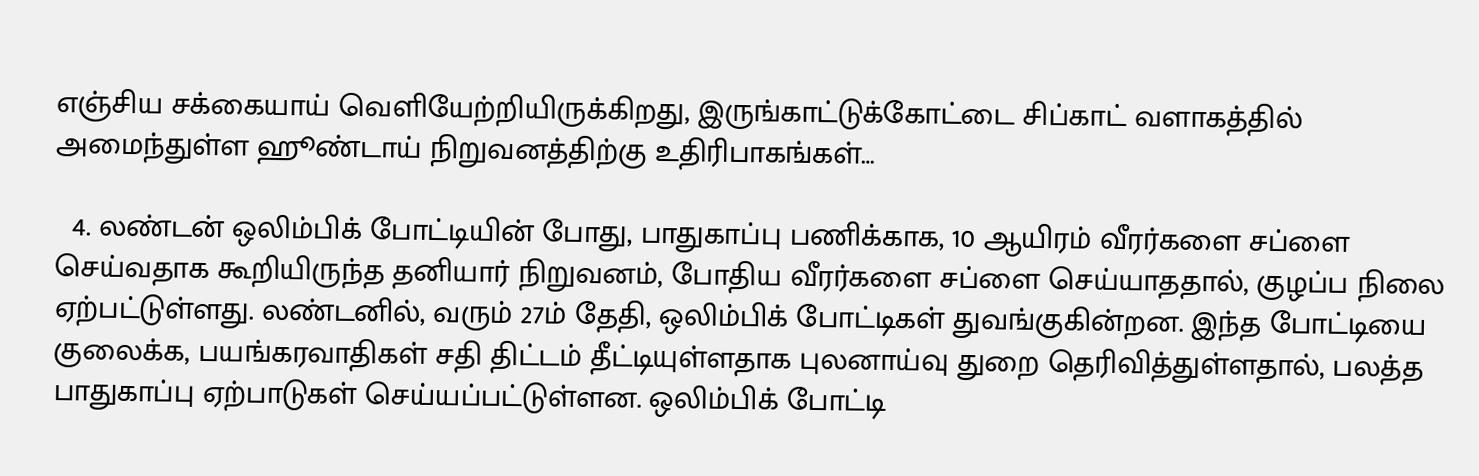எஞ்சிய சக்கையாய் வெளியேற்றியிருக்கிறது, இருங்காட்டுக்கோட்டை சிப்காட் வளாகத்தில் அமைந்துள்ள ஹூண்டாய் நிறுவனத்திற்கு உதிரிபாகங்கள்…

  4. லண்டன் ஒலிம்பிக் போட்டியின் போது, பாதுகாப்பு பணிக்காக, 10 ஆயிரம் வீரர்களை சப்ளை செய்வதாக கூறியிருந்த தனியார் நிறுவனம், போதிய வீரர்களை சப்ளை செய்யாததால், குழப்ப நிலை ஏற்பட்டுள்ளது. லண்டனில், வரும் 27ம் தேதி, ஒலிம்பிக் போட்டிகள் துவங்குகின்றன. இந்த போட்டியை குலைக்க, பயங்கரவாதிகள் சதி திட்டம் தீட்டியுள்ளதாக புலனாய்வு துறை தெரிவித்துள்ளதால், பலத்த பாதுகாப்பு ஏற்பாடுகள் செய்யப்பட்டுள்ளன. ஒலிம்பிக் போட்டி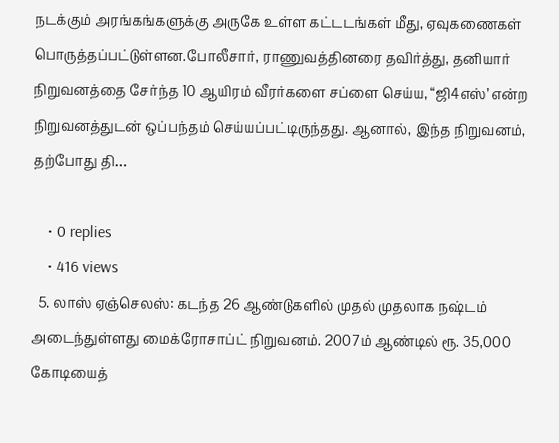நடக்கும் அரங்கங்களுக்கு அருகே உள்ள கட்டடங்கள் மீது, ஏவுகணைகள் பொருத்தப்பட்டுள்ளன.போலீசார், ராணுவத்தினரை தவிர்த்து, தனியார் நிறுவனத்தை சேர்ந்த 10 ஆயிரம் வீரர்களை சப்ளை செய்ய, “ஜி4எஸ்’ என்ற நிறுவனத்துடன் ஒப்பந்தம் செய்யப்பட்டிருந்தது. ஆனால், இந்த நிறுவனம், தற்போது தி…

    • 0 replies
    • 416 views
  5. லாஸ் ஏஞ்செலஸ்: கடந்த 26 ஆண்டுகளில் முதல் முதலாக நஷ்டம் அடைந்துள்ளது மைக்ரோசாப்ட் நிறுவனம். 2007ம் ஆண்டில் ரூ. 35,000 கோடியைத்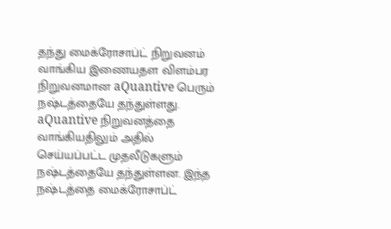தந்து மைக்ரோசாப்ட் நிறுவனம் வாங்கிய இணையதள விளம்பர நிறுவனமான aQuantive பெரும் நஷ்டத்தையே தந்துள்ளது. aQuantive நிறுவனத்தை வாங்கியதிலும் அதில் செய்யப்பட்ட முதலீடுகளும் நஷ்டத்தையே தந்துள்ளன. இந்த நஷ்டத்தை மைக்ரோசாப்ட்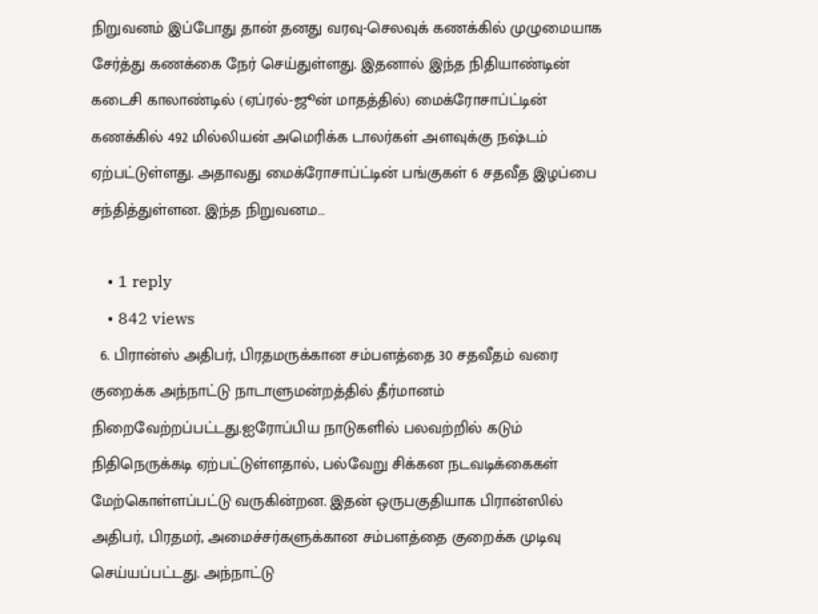நிறுவனம் இப்போது தான் தனது வரவு-செலவுக் கணக்கில் முழுமையாக சேர்த்து கணக்கை நேர் செய்துள்ளது. இதனால் இந்த நிதியாண்டின் கடைசி காலாண்டில் (ஏப்ரல்-ஜூன் மாதத்தில்) மைக்ரோசாப்ட்டின் கணக்கில் 492 மில்லியன் அமெரிக்க டாலர்கள் அளவுக்கு நஷ்டம் ஏற்பட்டுள்ளது. அதாவது மைக்ரோசாப்ட்டின் பங்குகள் 6 சதவீத இழப்பை சந்தித்துள்ளன. இந்த நிறுவனம…

    • 1 reply
    • 842 views
  6. பிரான்ஸ் அதிபர், பிரதமருக்கான சம்பளத்தை 30 சதவீதம் வரை குறைக்க அந்நாட்டு நாடாளுமன்றத்தில் தீர்மானம் நிறைவேற்றப்பட்டது.ஐரோப்பிய நாடுகளில் பலவற்றில் கடும் நிதிநெருக்கடி ஏற்பட்டுள்ளதால், பல்வேறு சிக்கன நடவடிக்கைகள் மேற்கொள்ளப்பட்டு வருகின்றன. இதன் ஒருபகுதியாக பிரான்ஸில் அதிபர், பிரதமர், அமைச்சர்களுக்கான சம்பளத்தை குறைக்க முடிவு செய்யப்பட்டது. அந்நாட்டு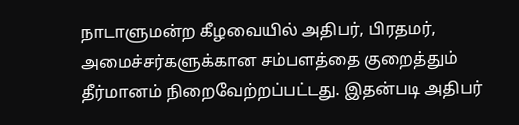நாடாளுமன்ற கீழவையில் அதிபர், பிரதமர், அமைச்சர்களுக்கான சம்பளத்தை குறைத்தும் தீர்மானம் நிறைவேற்றப்பட்டது. இதன்படி அதிபர்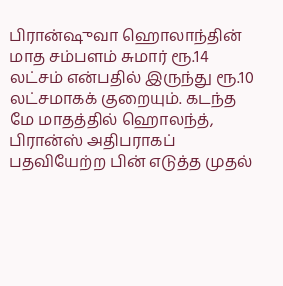பிரான்ஷுவா ஹொலாந்தின் மாத சம்பளம் சுமார் ரூ.14 லட்சம் என்பதில் இருந்து ரூ.10 லட்சமாகக் குறையும். கடந்த மே மாதத்தில் ஹொலந்த், பிரான்ஸ் அதிபராகப் பதவியேற்ற பின் எடுத்த முதல்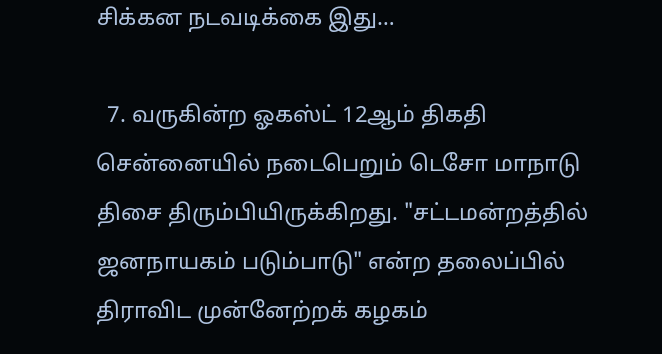சிக்கன நடவடிக்கை இது…

  7. வருகின்ற ஓகஸ்ட் 12ஆம் திகதி சென்னையில் நடைபெறும் டெசோ மாநாடு திசை திரும்பியிருக்கிறது. "சட்டமன்றத்தில் ஜனநாயகம் படும்பாடு" என்ற தலைப்பில் திராவிட முன்னேற்றக் கழகம்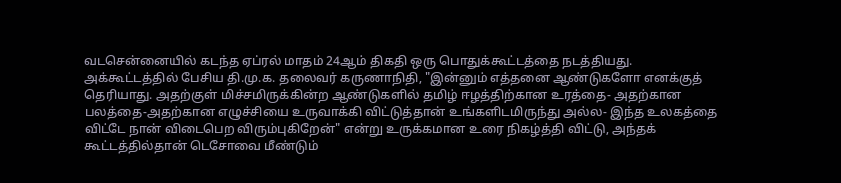வடசென்னையில் கடந்த ஏப்ரல் மாதம் 24ஆம் திகதி ஒரு பொதுக்கூட்டத்தை நடத்தியது. அக்கூட்டத்தில் பேசிய தி.மு.க. தலைவர் கருணாநிதி, "இன்னும் எத்தனை ஆண்டுகளோ எனக்குத் தெரியாது. அதற்குள் மிச்சமிருக்கின்ற ஆண்டுகளில் தமிழ் ஈழத்திற்கான உரத்தை- அதற்கான பலத்தை-அதற்கான எழுச்சியை உருவாக்கி விட்டுத்தான் உங்களிடமிருந்து அல்ல- இந்த உலகத்தை விட்டே நான் விடைபெற விரும்புகிறேன்" என்று உருக்கமான உரை நிகழ்த்தி விட்டு, அந்தக் கூட்டத்தில்தான் டெசோவை மீண்டும்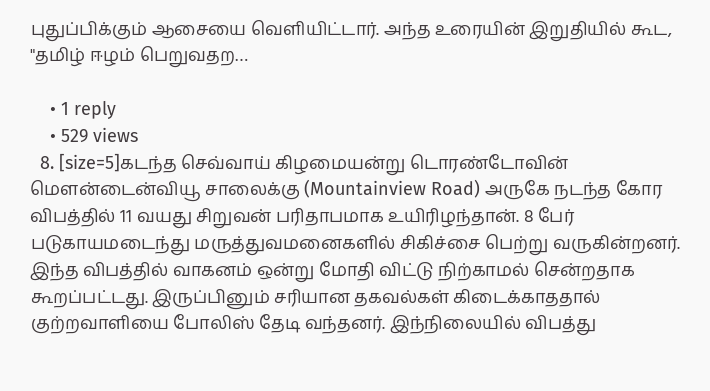புதுப்பிக்கும் ஆசையை வெளியிட்டார். அந்த உரையின் இறுதியில் கூட, "தமிழ் ஈழம் பெறுவதற…

    • 1 reply
    • 529 views
  8. [size=5]கடந்த செவ்வாய் கிழமையன்று டொரண்டோவின் மௌன்டைன்வியூ சாலைக்கு (Mountainview Road) அருகே நடந்த கோர விபத்தில் 11 வயது சிறுவன் பரிதாபமாக உயிரிழந்தான். 8 பேர் படுகாயமடைந்து மருத்துவமனைகளில் சிகிச்சை பெற்று வருகின்றனர். இந்த விபத்தில் வாகனம் ஒன்று மோதி விட்டு நிற்காமல் சென்றதாக கூறப்பட்டது. இருப்பினும் சரியான தகவல்கள் கிடைக்காததால் குற்றவாளியை போலிஸ் தேடி வந்தனர். இந்நிலையில் விபத்து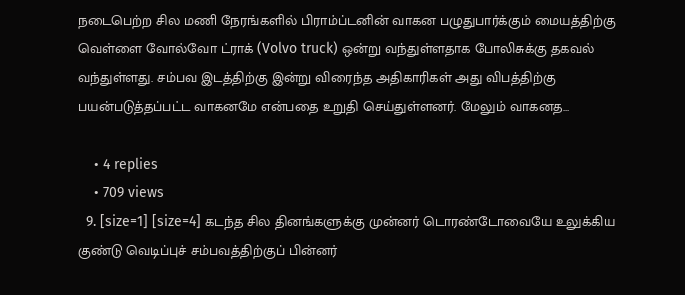நடைபெற்ற சில மணி நேரங்களில் பிராம்ப்டனின் வாகன பழுதுபார்க்கும் மையத்திற்கு வெள்ளை வோல்வோ ட்ராக் (Volvo truck) ஒன்று வந்துள்ளதாக போலிசுக்கு தகவல் வந்துள்ளது. சம்பவ இடத்திற்கு இன்று விரைந்த அதிகாரிகள் அது விபத்திற்கு பயன்படுத்தப்பட்ட வாகனமே என்பதை உறுதி செய்துள்ளனர். மேலும் வாகனத…

    • 4 replies
    • 709 views
  9. [size=1] [size=4] கடந்த சில தினங்களுக்கு முன்னர் டொரண்டோவையே உலுக்கிய குண்டு வெடிப்புச் சம்பவத்திற்குப் பின்னர்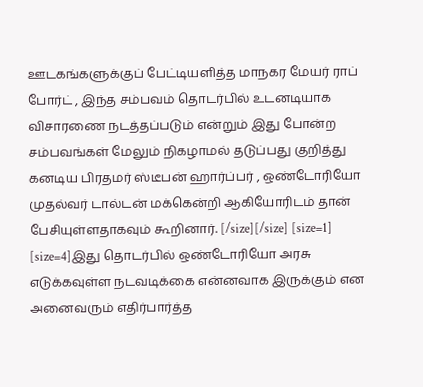ஊடகங்களுக்குப் பேட்டியளித்த மாநகர மேயர் ராப் போர்ட் , இந்த சம்பவம் தொடர்பில் உடனடியாக விசாரணை நடத்தப்படும் என்றும் இது போன்ற சம்பவங்கள் மேலும் நிகழாமல் தடுப்பது குறித்து கனடிய பிரதமர் ஸ்டீபன் ஹார்ப்பர் , ஒண்டோரியோ முதல்வர் டால்டன் மக்கென்றி ஆகியோரிடம் தான் பேசியுள்ளதாகவும் கூறினார். [/size][/size] [size=1] [size=4]இது தொடர்பில் ஒண்டோரியோ அரசு எடுக்கவுள்ள நடவடிக்கை என்னவாக இருக்கும் என அனைவரும் எதிர்பார்த்த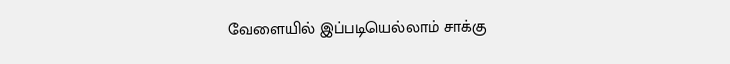வேளையில் இப்படியெல்லாம் சாக்கு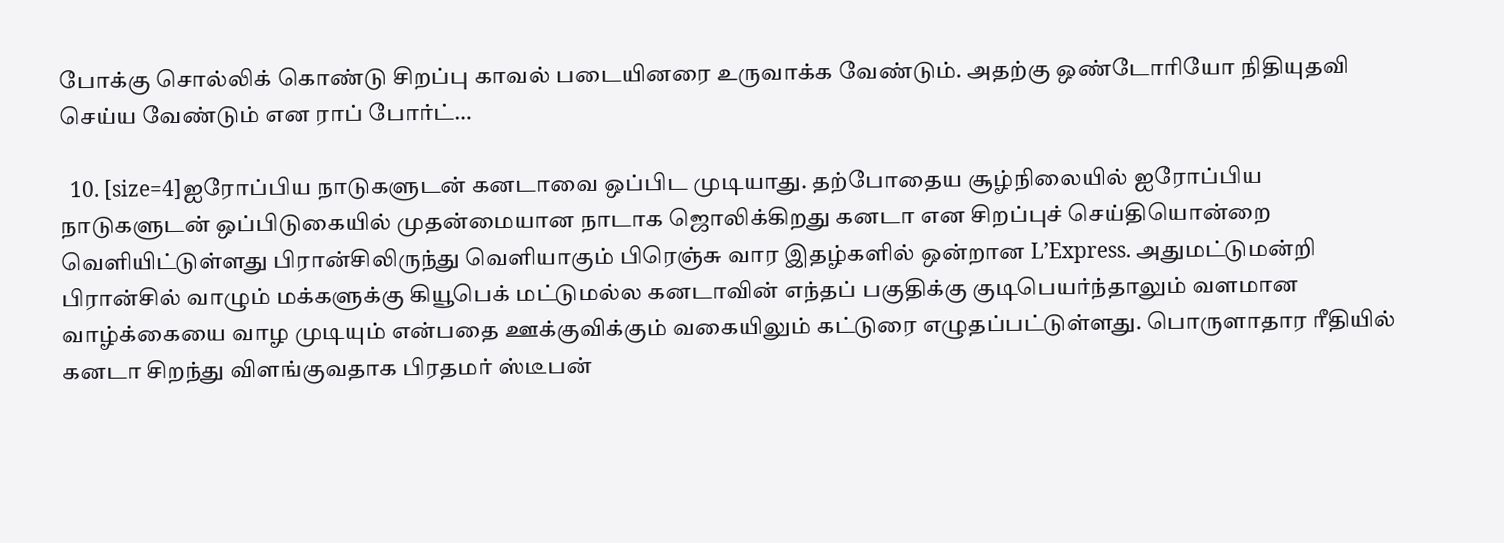போக்கு சொல்லிக் கொண்டு சிறப்பு காவல் படையினரை உருவாக்க வேண்டும். அதற்கு ஒண்டோரியோ நிதியுதவி செய்ய வேண்டும் என ராப் போர்ட்…

  10. [size=4]ஐரோப்பிய நாடுகளுடன் கனடாவை ஒப்பிட முடியாது. தற்போதைய சூழ்நிலையில் ஐரோப்பிய நாடுகளுடன் ஒப்பிடுகையில் முதன்மையான நாடாக ஜொலிக்கிறது கனடா என சிறப்புச் செய்தியொன்றை வெளியிட்டுள்ளது பிரான்சிலிருந்து வெளியாகும் பிரெஞ்சு வார இதழ்களில் ஒன்றான L’Express. அதுமட்டுமன்றி பிரான்சில் வாழும் மக்களுக்கு கியூபெக் மட்டுமல்ல கனடாவின் எந்தப் பகுதிக்கு குடிபெயர்ந்தாலும் வளமான வாழ்க்கையை வாழ முடியும் என்பதை ஊக்குவிக்கும் வகையிலும் கட்டுரை எழுதப்பட்டுள்ளது. பொருளாதார ரீதியில் கனடா சிறந்து விளங்குவதாக பிரதமர் ஸ்டீபன்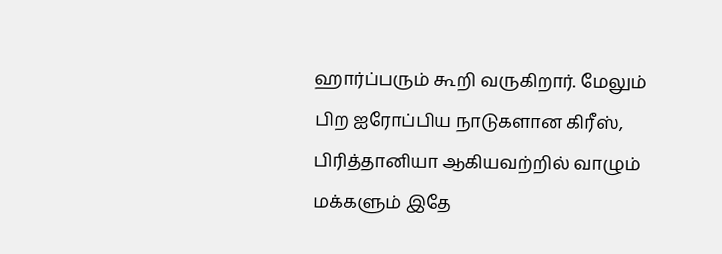ஹார்ப்பரும் கூறி வருகிறார். மேலும் பிற ஐரோப்பிய நாடுகளான கிரீஸ், பிரித்தானியா ஆகியவற்றில் வாழும் மக்களும் இதே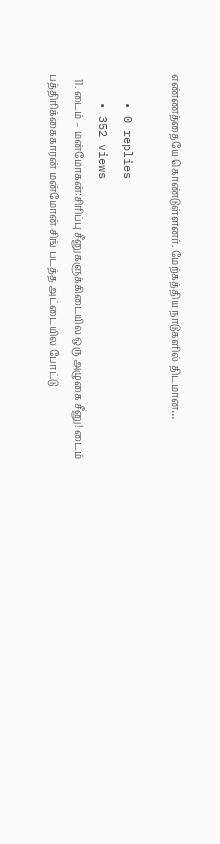எண்ணத்தையே கொண்டுள்ளனர். மேற்கத்திய நாடுகளில் திடமான…

    • 0 replies
    • 352 views
  11. டைம் – மன்மோகன்:சிரிப்பு சீனுகளுக்கிடையில ஒரு அழுகை சீனு! டைம் பத்திரிக்கைகாரன் மன்மோன் சிங் படத்த அட்டையில போட்டு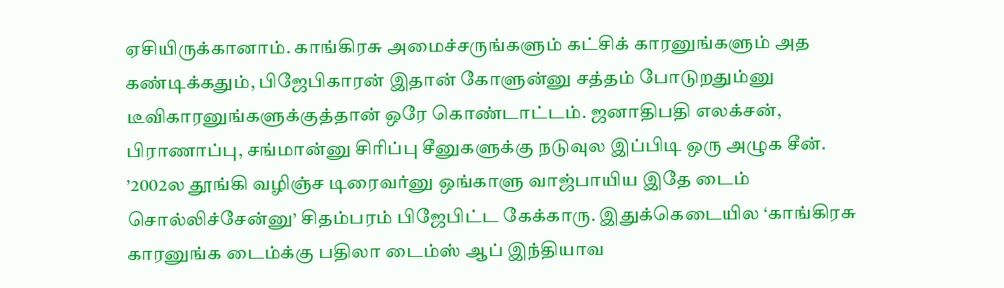ஏசியிருக்கானாம். காங்கிரசு அமைச்சருங்களும் கட்சிக் காரனுங்களும் அத கண்டிக்கதும், பிஜேபிகாரன் இதான் கோளுன்னு சத்தம் போடுறதும்னு டீவிகாரனுங்களுக்குத்தான் ஒரே கொண்டாட்டம். ஜனாதிபதி எலக்சன், பிராணாப்பு, சங்மான்னு சிரிப்பு சீனுகளுக்கு நடுவுல இப்பிடி ஒரு அழுக சீன். ’2002ல தூங்கி வழிஞ்ச டிரைவர்னு ஒங்காளு வாஜ்பாயிய இதே டைம் சொல்லிச்சேன்னு’ சிதம்பரம் பிஜேபிட்ட கேக்காரு. இதுக்கெடையில ‘காங்கிரசு காரனுங்க டைம்க்கு பதிலா டைம்ஸ் ஆப் இந்தியாவ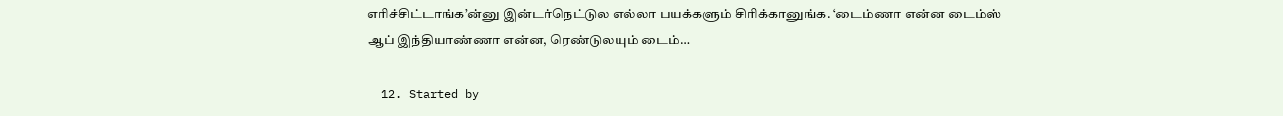எரிச்சிட்டாங்க’ன்னு இன்டர்நெட்டுல எல்லா பயக்களும் சிரிக்கானுங்க. ‘டைம்ணா என்ன டைம்ஸ் ஆப் இந்தியாண்ணா என்ன, ரெண்டுலயும் டைம்…

  12. Started by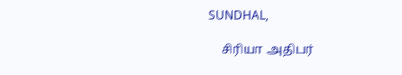SUNDHAL,

    சிரியா அதிபர்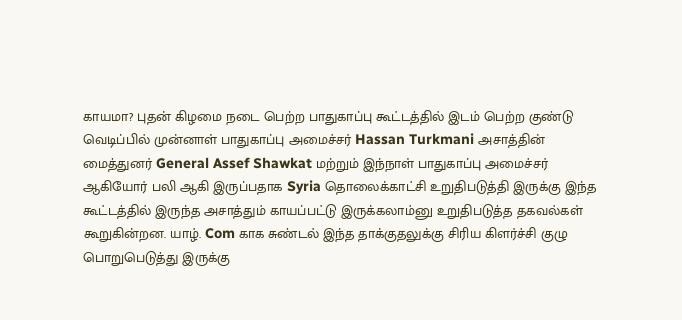காயமா? புதன் கிழமை நடை பெற்ற பாதுகாப்பு கூட்டத்தில் இடம் பெற்ற குண்டு வெடிப்பில் முன்னாள் பாதுகாப்பு அமைச்சர் Hassan Turkmani அசாத்தின் மைத்துனர் General Assef Shawkat மற்றும் இந்நாள் பாதுகாப்பு அமைச்சர் ஆகியோர் பலி ஆகி இருப்பதாக Syria தொலைக்காட்சி உறுதிபடுத்தி இருக்கு இந்த கூட்டத்தில் இருந்த அசாத்தும் காயப்பட்டு இருக்கலாம்னு உறுதிபடுத்த தகவல்கள் கூறுகின்றன. யாழ். Com காக சுண்டல் இந்த தாக்குதலுக்கு சிரிய கிளர்ச்சி குழு பொறுபெடுத்து இருக்கு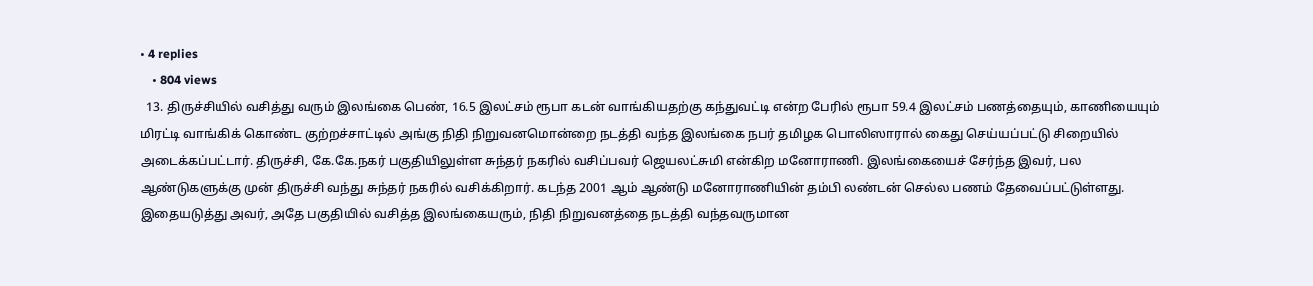• 4 replies
    • 804 views
  13. திருச்சியில் வசித்து வரும் இலங்கை பெண், 16.5 இலட்சம் ரூபா கடன் வாங்கியதற்கு கந்துவட்டி ௭ன்ற பேரில் ரூபா 59.4 இலட்சம் பணத்தையும், காணியையும் மிரட்டி வாங்கிக் கொண்ட குற்றச்சாட்டில் அங்கு நிதி நிறுவனமொன்றை நடத்தி வந்த இலங்கை நபர் தமிழக பொலிஸாரால் கைது செய்யப்பட்டு சிறையில் அடைக்கப்பட்டார். திருச்சி, கே.கே.நகர் பகுதியிலுள்ள சுந்தர் நகரில் வசிப்பவர் ஜெயலட்சுமி ௭ன்கிற மனோராணி. இலங்கையைச் சேர்ந்த இவர், பல ஆண்டுகளுக்கு முன் திருச்சி வந்து சுந்தர் நகரில் வசிக்கிறார். கடந்த 2001 ஆம் ஆண்டு மனோராணியின் தம்பி லண்டன் செல்ல பணம் தேவைப்பட்டுள்ளது. இதையடுத்து அவர், அதே பகுதியில் வசித்த இலங்கையரும், நிதி நிறுவனத்தை நடத்தி வந்தவருமான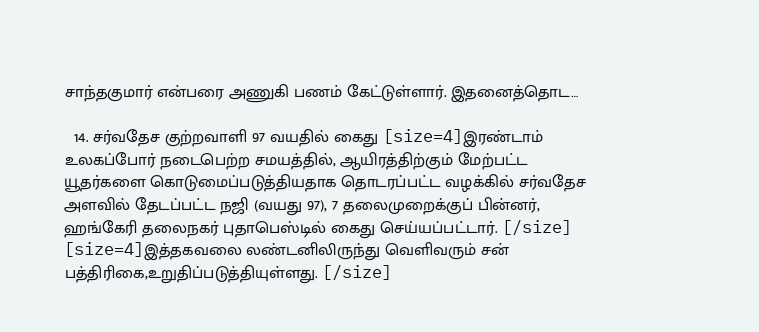சாந்தகுமார் ௭ன்பரை அணுகி பணம் கேட்டுள்ளார். இதனைத்தொட…

  14. சர்வ‌தேச குற்றவாளி 97 வயதில் கைது [size=4]இரண்டாம் உலகப்போர் ந‌டைபெற்ற சமயத்தில், ஆயிரத்திற்கும் மேற்பட்ட யூதர்களை ‌கொடுமைப்படுத்தியதாக தொடரப்பட்ட வழக்கில் சர்வதேச அளவில் தேடப்பட்ட நஜி (வயது 97), 7 தலைமுறைக்குப் பின்னர், ஹங்கேரி தலைநகர் புதாபெஸ்டில் கைது செய்யப்பட்டார். [/size] [size=4]இத்தகவலை லண்டனிலிருந்து வெளிவரும் சன் பத்திரிகை,உறுதிப்படுத்தியுள்ளது. [/size]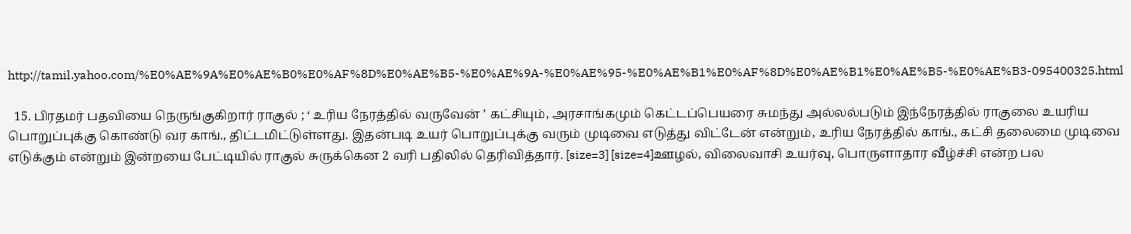http://tamil.yahoo.com/%E0%AE%9A%E0%AE%B0%E0%AF%8D%E0%AE%B5-%E0%AE%9A-%E0%AE%95-%E0%AE%B1%E0%AF%8D%E0%AE%B1%E0%AE%B5-%E0%AE%B3-095400325.html

  15. பிரதமர் பதவியை நெருங்குகிறார் ராகுல் ; ‘ உரிய நேரத்தில் வருவேன் ’ கட்சியும், அரசாங்கமும் கெட்டப்பெயரை சுமந்து அல்லல்படும் இந்நேரத்தில் ராகுலை உயரிய பொறுப்புக்கு கொண்டு வர காங்., திட்டமிட்டுள்ளது. இதன்படி உயர் பொறுப்புக்கு வரும் முடிவை எடுத்து விட்டேன் என்றும், உரிய நேரத்தில் காங்., கட்சி தலைமை முடிவை எடுக்கும் என்றும் இன்றயை பேட்டியில் ராகுல் சுருக்கென 2 வரி பதிலில் தெரிவித்தார். [size=3] [size=4]ஊழல், விலைவாசி உயர்வு, பொருளாதார வீழ்ச்சி என்ற பல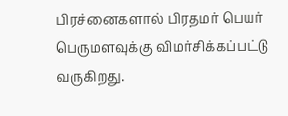பிரச்னைகளால் பிரதமர் பெயர் பெருமளவுக்கு விமர்சிக்கப்பட்டு வருகிறது.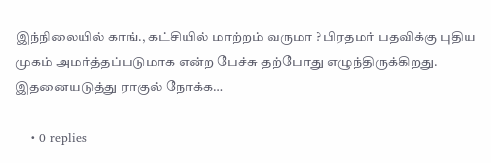இந்நிலையில் காங்., கட்சியில் மாற்றம் வருமா ? பிரதமர் பதவிக்கு புதிய முகம் அமர்த்தப்படுமாக என்ற பேச்சு தற்போது எழுந்திருக்கிறது. இதனையடுத்து ராகுல் நோக்க…

    • 0 replies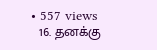• 557 views
  16. தனக்கு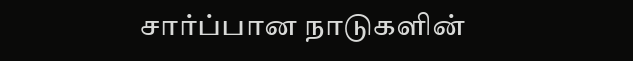சார்ப்பான நாடுகளின்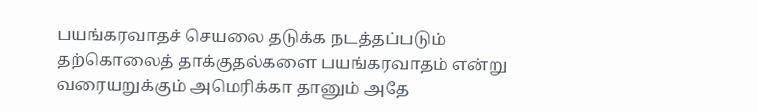பயங்கரவாதச் செயலை தடுக்க நடத்தப்படும் தற்கொலைத் தாக்குதல்களை பயங்கரவாதம் என்று வரையறுக்கும் அமெரிக்கா தானும் அதே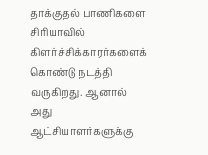தாக்குதல் பாணிகளை சிரியாவில் கிளர்ச்சிக்காரர்களைக் கொண்டு நடத்தி வருகிறது. ஆனால் அது ஆட்சியாளர்களுக்கு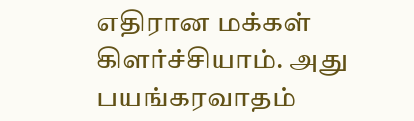எதிரான மக்கள் கிளர்ச்சியாம். அது பயங்கரவாதம்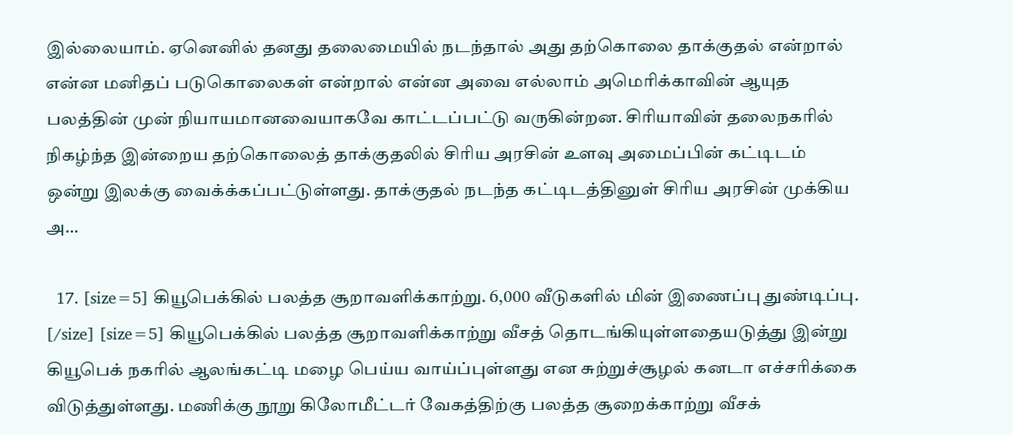இல்லையாம். ஏனெனில் தனது தலைமையில் நடந்தால் அது தற்கொலை தாக்குதல் என்றால் என்ன மனிதப் படுகொலைகள் என்றால் என்ன அவை எல்லாம் அமெரிக்காவின் ஆயுத பலத்தின் முன் நியாயமானவையாகவே காட்டப்பட்டு வருகின்றன. சிரியாவின் தலைநகரில் நிகழ்ந்த இன்றைய தற்கொலைத் தாக்குதலில் சிரிய அரசின் உளவு அமைப்பின் கட்டிடம் ஒன்று இலக்கு வைக்க்கப்பட்டுள்ளது. தாக்குதல் நடந்த கட்டிடத்தினுள் சிரிய அரசின் முக்கிய அ…

  17. [size=5] கியூபெக்கில் பலத்த சூறாவளிக்காற்று. 6,000 வீடுகளில் மின் இணைப்பு துண்டிப்பு. [/size] [size=5] கியூபெக்கில் பலத்த சூறாவளிக்காற்று வீசத் தொடங்கியுள்ளதையடுத்து இன்று கியூபெக் நகரில் ஆலங்கட்டி மழை பெய்ய வாய்ப்புள்ளது என சுற்றுச்சூழல் கனடா எச்சரிக்கை விடுத்துள்ளது. மணிக்கு நூறு கிலோமீட்டர் வேகத்திற்கு பலத்த சூறைக்காற்று வீசக்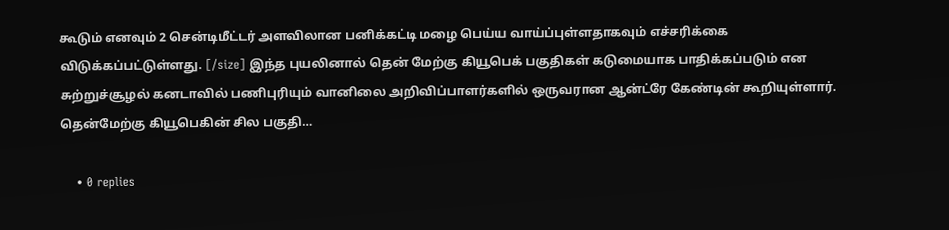கூடும் எனவும் 2 சென்டிமீட்டர் அளவிலான பனிக்கட்டி மழை பெய்ய வாய்ப்புள்ளதாகவும் எச்சரிக்கை விடுக்கப்பட்டுள்ளது. [/size] இந்த புயலினால் தென் மேற்கு கியூபெக் பகுதிகள் கடுமையாக பாதிக்கப்படும் என சுற்றுச்சூழல் கனடாவில் பணிபுரியும் வானிலை அறிவிப்பாளர்களில் ஒருவரான ஆன்ட்ரே கேண்டின் கூறியுள்ளார். தென்மேற்கு கியூபெகின் சில பகுதி…

    • 0 replies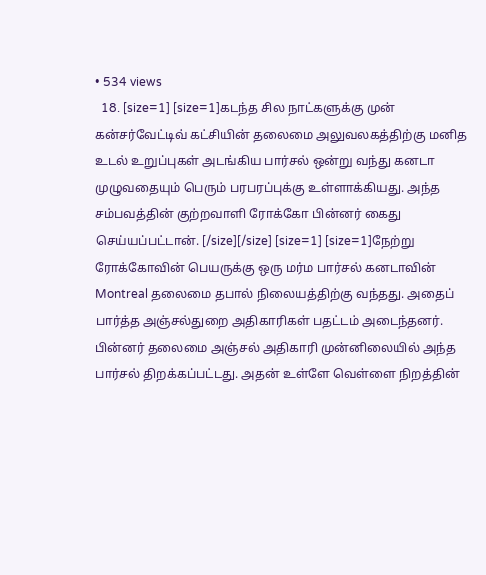• 534 views
  18. [size=1] [size=1]கடந்த சில நாட்களுக்கு முன் கன்சர்வேட்டிவ் கட்சியின் தலைமை அலுவலகத்திற்கு மனித உடல் உறுப்புகள் அடங்கிய பார்சல் ஒன்று வந்து கனடா முழுவதையும் பெரும் பரபரப்புக்கு உள்ளாக்கியது. அந்த சம்பவத்தின் குற்றவாளி ரோக்கோ பின்னர் கைது செய்யப்பட்டான். [/size][/size] [size=1] [size=1]நேற்று ரோக்கோவின் பெயருக்கு ஒரு மர்ம பார்சல் கனடாவின் Montreal தலைமை தபால் நிலையத்திற்கு வந்தது. அதைப் பார்த்த அஞ்சல்துறை அதிகாரிகள் பதட்டம் அடைந்தனர். பின்னர் தலைமை அஞ்சல் அதிகாரி முன்னிலையில் அந்த பார்சல் திறக்கப்பட்டது. அதன் உள்ளே வெள்ளை நிறத்தின்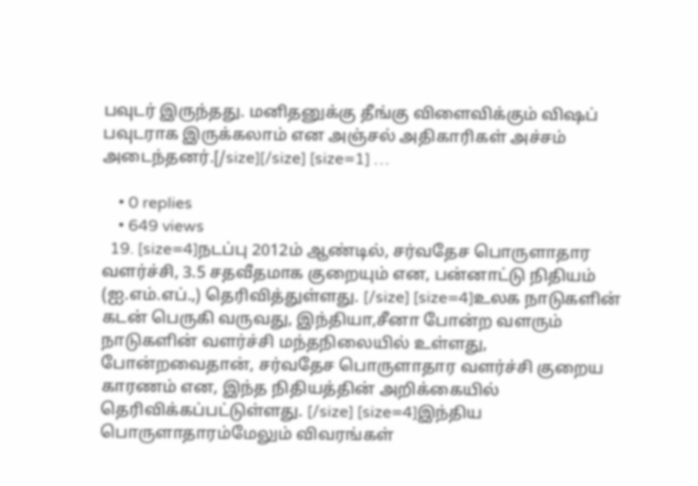பவுடர் இருந்தது. மனிதனுக்கு தீங்கு விளைவிக்கும் விஷப் பவுடராக இருக்கலாம் என அஞ்சல் அதிகாரிகள் அச்சம் அடைந்தனர்.[/size][/size] [size=1] …

    • 0 replies
    • 649 views
  19. [size=4]நடப்பு 2012ம் ஆண்டில், சர்வதேச பொருளாதார வளர்ச்சி, 3.5 சதவீதமாக குறையும் என, பன்னாட்டு நிதியம் (ஐ.எம்.எப்.,) தெரிவித்துள்ளது. [/size] [size=4]உலக நாடுகளின் கடன் பெருகி வருவது, இந்தியா,சீனா போன்ற வளரும் நாடுகளின் வளர்ச்சி மந்தநிலையில் உள்ளது, போன்றவைதான், சர்வதேச பொருளாதார வளர்ச்சி குறைய காரணம் என, இந்த நிதியத்தின் அறிக்கையில் தெரிவிக்கப்பட்டுள்ளது. [/size] [size=4]இந்திய பொருளாதாரம்மேலும் விவரங்கள்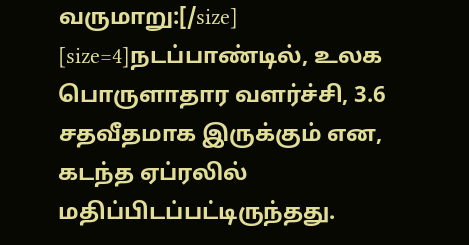வருமாறு:[/size] [size=4]நடப்பாண்டில், உலக பொருளாதார வளர்ச்சி, 3.6 சதவீதமாக இருக்கும் என, கடந்த ஏப்ரலில் மதிப்பிடப்பட்டிருந்தது.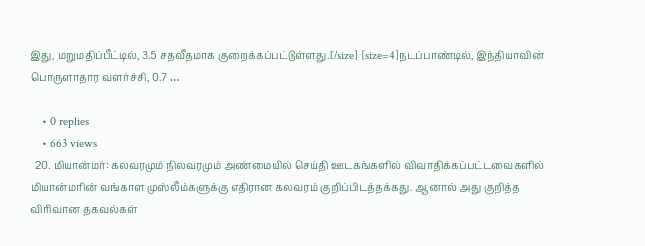இது, மறுமதிப்பீட்டில், 3.5 சதவீதமாக குறைக்கப்பட்டுள்ளது.[/size] [size=4]நடப்பாண்டில், இந்தியாவின் பொருளாதார வளர்ச்சி, 0.7 …

    • 0 replies
    • 663 views
  20. மியான்மர்: கலவரமும் நிலவரமும் அண்மையில் செய்தி ஊடகங்களில் விவாதிக்கப்பட்டவைகளில் மியான்மரின் வங்காள முஸ்லீம்களுக்கு எதிரான கலவரம் குறிப்பிடத்தக்கது. ஆனால் அது குறித்த விரிவான தகவல்கள்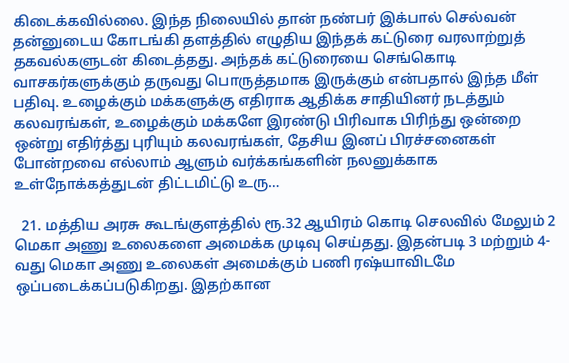கிடைக்கவில்லை. இந்த நிலையில் தான் நண்பர் இக்பால் செல்வன் தன்னுடைய கோடங்கி தளத்தில் எழுதிய இந்தக் கட்டுரை வரலாற்றுத் தகவல்களுடன் கிடைத்தது. அந்தக் கட்டுரையை செங்கொடி வாசகர்களுக்கும் தருவது பொருத்தமாக இருக்கும் என்பதால் இந்த மீள் பதிவு. உழைக்கும் மக்களுக்கு எதிராக ஆதிக்க சாதியினர் நடத்தும் கலவரங்கள், உழைக்கும் மக்களே இரண்டு பிரிவாக பிரிந்து ஒன்றை ஒன்று எதிர்த்து புரியும் கலவரங்கள், தேசிய இனப் பிரச்சனைகள் போன்றவை எல்லாம் ஆளும் வர்க்கங்களின் நலனுக்காக உள்நோக்கத்துடன் திட்டமிட்டு உரு…

  21. மத்திய அரசு கூடங்குளத்தில் ரூ.32 ஆயிரம் கொடி செலவில் மேலும் 2 மெகா அணு உலைகளை அமைக்க முடிவு செய்தது. இதன்படி 3 மற்றும் 4-வது மெகா அணு உலைகள் அமைக்கும் பணி ரஷ்யாவிடமே ஒப்படைக்கப்படுகிறது. இதற்கான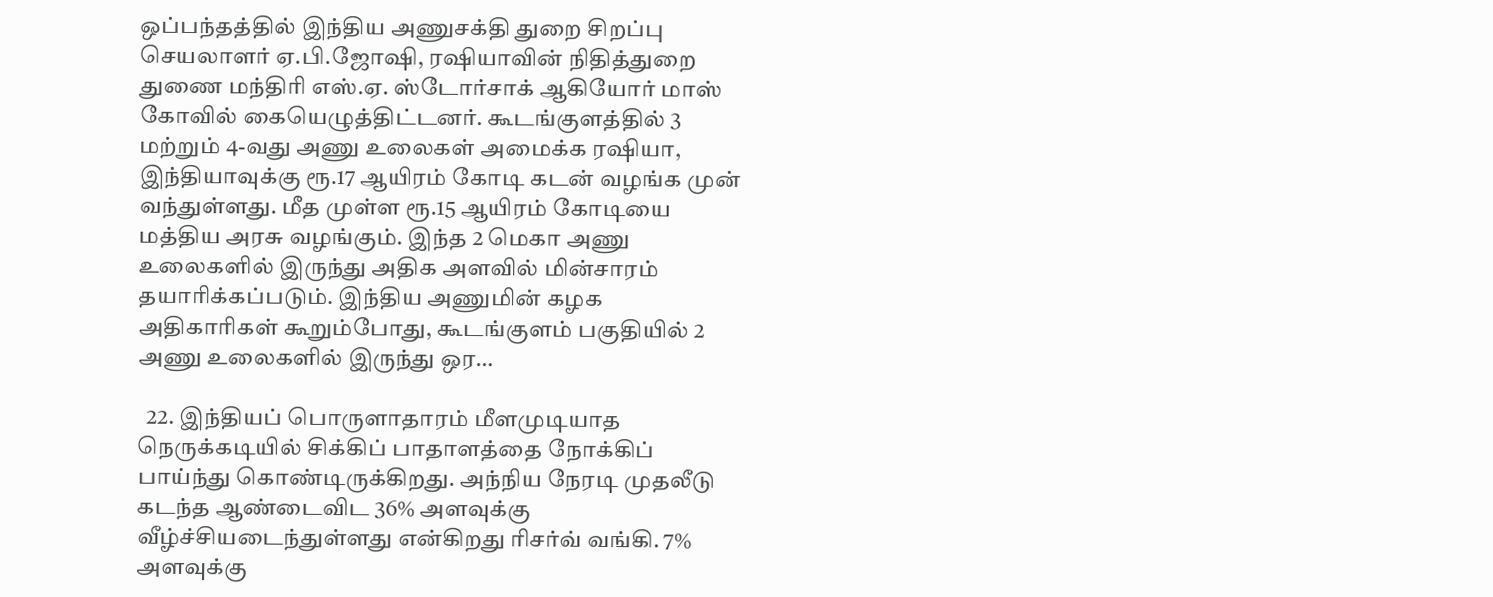ஒப்பந்தத்தில் இந்திய அணுசக்தி துறை சிறப்பு செயலாளர் ஏ.பி.ஜோஷி, ரஷியாவின் நிதித்துறை துணை மந்திரி எஸ்.ஏ. ஸ்டோர்சாக் ஆகியோர் மாஸ் கோவில் கையெழுத்திட்டனர். கூடங்குளத்தில் 3 மற்றும் 4-வது அணு உலைகள் அமைக்க ரஷியா, இந்தியாவுக்கு ரூ.17 ஆயிரம் கோடி கடன் வழங்க முன் வந்துள்ளது. மீத முள்ள ரூ.15 ஆயிரம் கோடியை மத்திய அரசு வழங்கும். இந்த 2 மெகா அணு உலைகளில் இருந்து அதிக அளவில் மின்சாரம் தயாரிக்கப்படும். இந்திய அணுமின் கழக அதிகாரிகள் கூறும்போது, கூடங்குளம் பகுதியில் 2 அணு உலைகளில் இருந்து ஒர…

  22. இந்தியப் பொருளாதாரம் மீளமுடியாத நெருக்கடியில் சிக்கிப் பாதாளத்தை நோக்கிப் பாய்ந்து கொண்டிருக்கிறது. அந்நிய நேரடி முதலீடு கடந்த ஆண்டைவிட 36% அளவுக்கு வீழ்ச்சியடைந்துள்ளது என்கிறது ரிசர்வ் வங்கி. 7% அளவுக்கு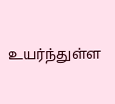உயர்ந்துள்ள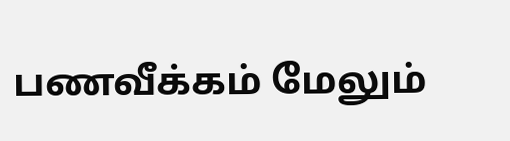பணவீக்கம் மேலும்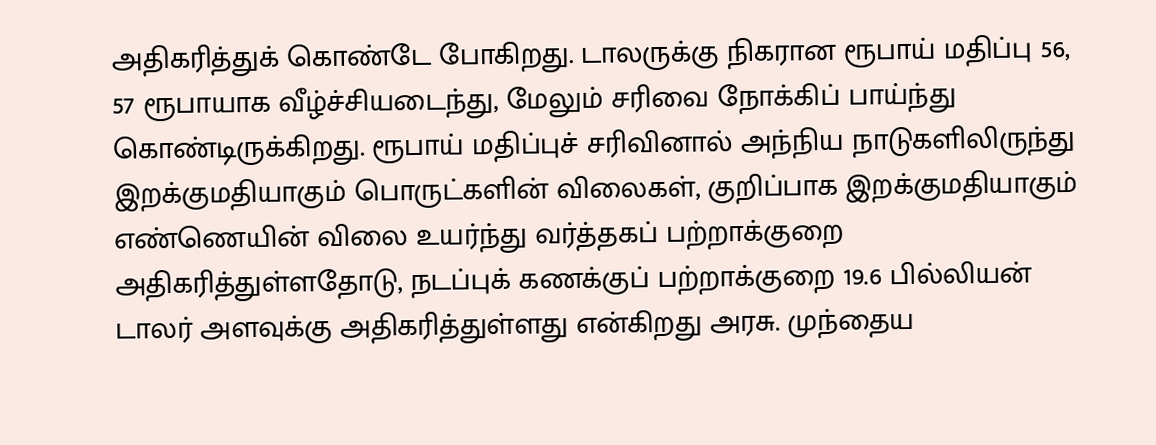அதிகரித்துக் கொண்டே போகிறது. டாலருக்கு நிகரான ரூபாய் மதிப்பு 56, 57 ரூபாயாக வீழ்ச்சியடைந்து, மேலும் சரிவை நோக்கிப் பாய்ந்து கொண்டிருக்கிறது. ரூபாய் மதிப்புச் சரிவினால் அந்நிய நாடுகளிலிருந்து இறக்குமதியாகும் பொருட்களின் விலைகள், குறிப்பாக இறக்குமதியாகும் எண்ணெயின் விலை உயர்ந்து வர்த்தகப் பற்றாக்குறை அதிகரித்துள்ளதோடு, நடப்புக் கணக்குப் பற்றாக்குறை 19.6 பில்லியன் டாலர் அளவுக்கு அதிகரித்துள்ளது என்கிறது அரசு. முந்தைய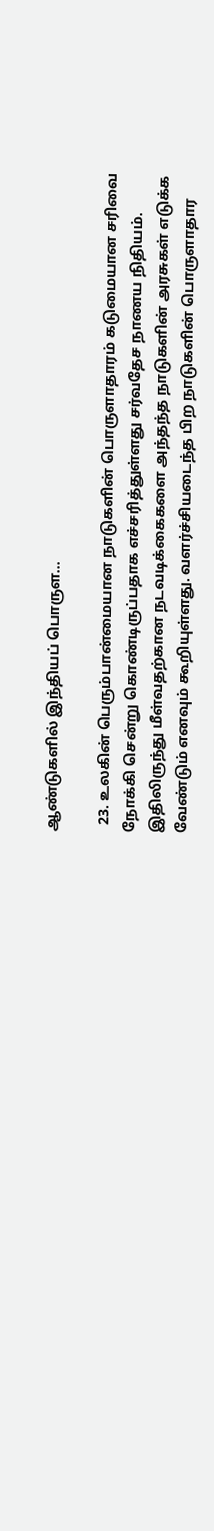ஆண்டுகளில் இந்தியப் பொருள…

  23. உலகின் பெரும்பான்மையான நாடுகளின் பொருளாதாரம் கடுமையான சரிவை நோக்கி சென்று கொண்டிருப்பதாக எச்சரித்துள்ளது சர்வதேச நாணய நிதியம். இதிலிருந்து மீள்வதற்கான நடவடிக்கைகளை அந்தந்த நாடுகளின் அரசுகள் எடுக்க வேண்டும் எனவும் கூறியுள்ளது. வளர்ச்சியடைந்த பிற நாடுகளின் பொருளாதார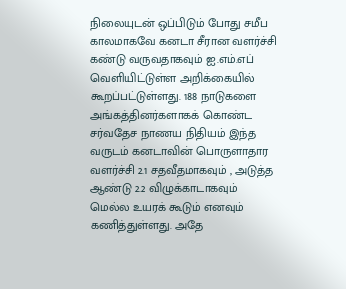நிலையுடன் ஒப்பிடும் போது சமீப காலமாகவே கனடா சீரான வளர்ச்சி கண்டு வருவதாகவும் ஐ.எம்.எப் வெளியிட்டுள்ள அறிக்கையில் கூறப்பட்டுள்ளது. 188 நாடுகளை அங்கத்தினர்களாகக் கொண்ட சர்வதேச நாணய நிதியம் இந்த வருடம் கனடாவின் பொருளாதார வளர்ச்சி 2.1 சதவீதமாகவும் , அடுத்த ஆண்டு 2.2 விழுக்காடாகவும் மெல்ல உயரக் கூடும் எனவும் கணித்துள்ளது. அதே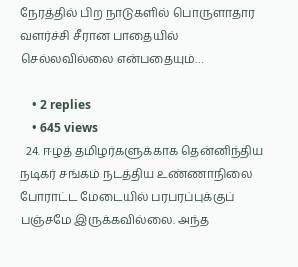நேரத்தில் பிற நாடுகளில் பொருளாதார வளர்ச்சி சீரான பாதையில் செல்லவில்லை என்பதையும்…

    • 2 replies
    • 645 views
  24. ஈழத் தமிழர்களுக்காக தென்னிந்திய நடிகர் சங்கம் நடத்திய உண்ணாநிலை போராட்ட மேடையில் பரபரப்புக்குப் பஞ்சமே இருக்கவில்லை. அந்த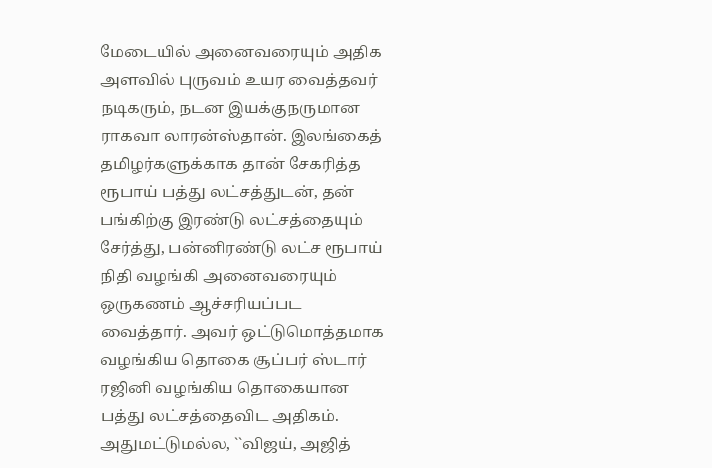மேடையில் அனைவரையும் அதிக அளவில் புருவம் உயர வைத்தவர் நடிகரும், நடன இயக்குநருமான ராகவா லாரன்ஸ்தான். இலங்கைத் தமிழர்களுக்காக தான் சேகரித்த ரூபாய் பத்து லட்சத்துடன், தன் பங்கிற்கு இரண்டு லட்சத்தையும் சேர்த்து, பன்னிரண்டு லட்ச ரூபாய் நிதி வழங்கி அனைவரையும் ஒருகணம் ஆச்சரியப்பட வைத்தார். அவர் ஒட்டுமொத்தமாக வழங்கிய தொகை சூப்பர் ஸ்டார் ரஜினி வழங்கிய தொகையான பத்து லட்சத்தைவிட அதிகம். அதுமட்டுமல்ல, ``விஜய், அஜித்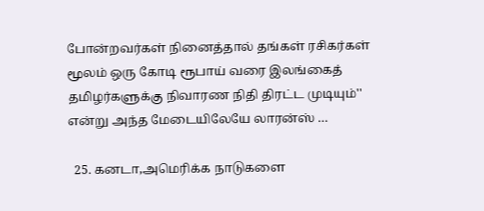போன்றவர்கள் நினைத்தால் தங்கள் ரசிகர்கள் மூலம் ஒரு கோடி ரூபாய் வரை இலங்கைத் தமிழர்களுக்கு நிவாரண நிதி திரட்ட முடியும்'' என்று அந்த மேடையிலேயே லாரன்ஸ் …

  25. கனடா,அமெரிக்க நாடுகளை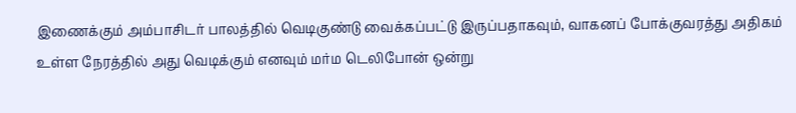இணைக்கும் அம்பாசிடர் பாலத்தில் வெடிகுண்டு வைக்கப்பட்டு இருப்பதாகவும், வாகனப் போக்குவரத்து அதிகம் உள்ள நேரத்தில் அது வெடிக்கும் எனவும் மர்ம டெலிபோன் ஒன்று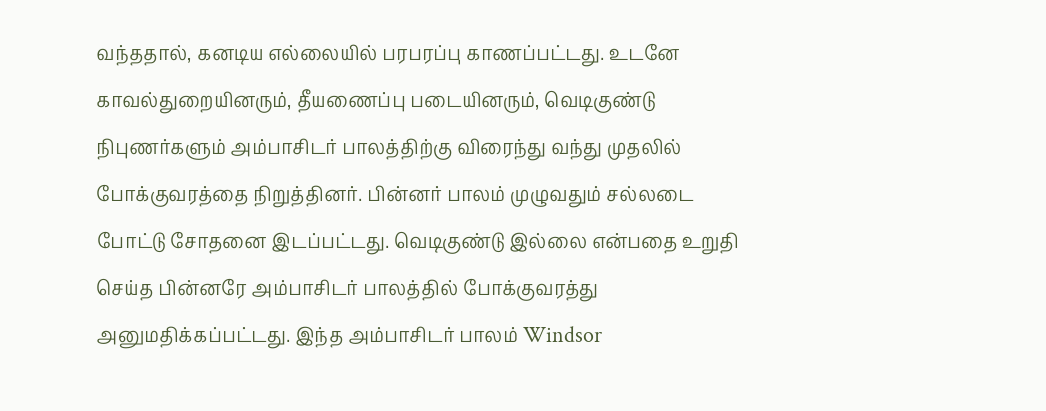வந்ததால், கனடிய எல்லையில் பரபரப்பு காணப்பட்டது. உடனே காவல்துறையினரும், தீயணைப்பு படையினரும், வெடிகுண்டு நிபுணர்களும் அம்பாசிடர் பாலத்திற்கு விரைந்து வந்து முதலில் போக்குவரத்தை நிறுத்தினர். பின்னர் பாலம் முழுவதும் சல்லடை போட்டு சோதனை இடப்பட்டது. வெடிகுண்டு இல்லை என்பதை உறுதி செய்த பின்னரே அம்பாசிடர் பாலத்தில் போக்குவரத்து அனுமதிக்கப்பட்டது. இந்த அம்பாசிடர் பாலம் Windsor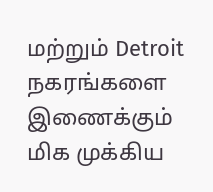மற்றும் Detroit நகரங்களை இணைக்கும் மிக முக்கிய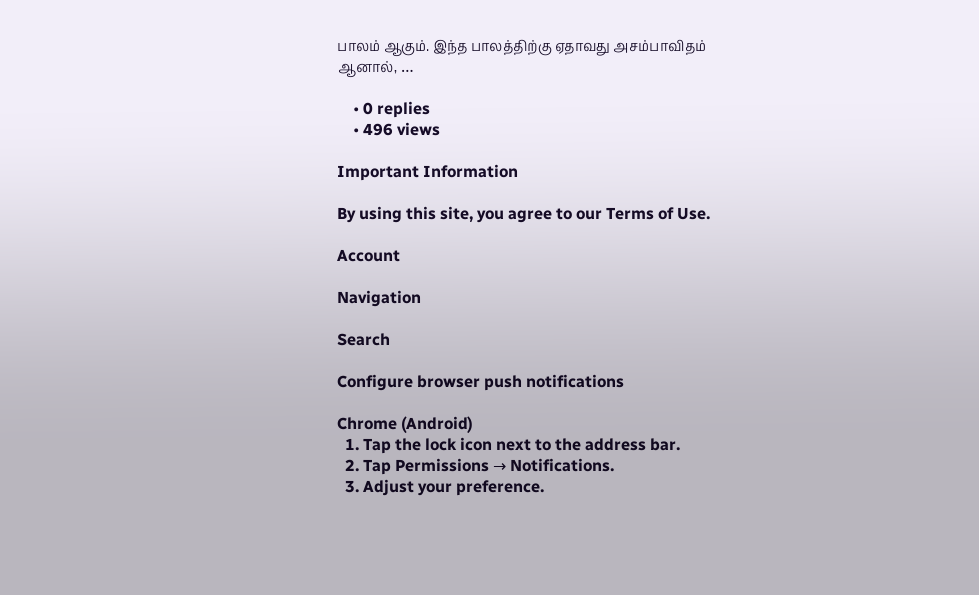பாலம் ஆகும். இந்த பாலத்திற்கு ஏதாவது அசம்பாவிதம் ஆனால், …

    • 0 replies
    • 496 views

Important Information

By using this site, you agree to our Terms of Use.

Account

Navigation

Search

Configure browser push notifications

Chrome (Android)
  1. Tap the lock icon next to the address bar.
  2. Tap Permissions → Notifications.
  3. Adjust your preference.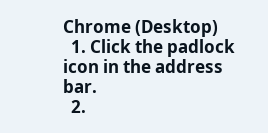Chrome (Desktop)
  1. Click the padlock icon in the address bar.
  2.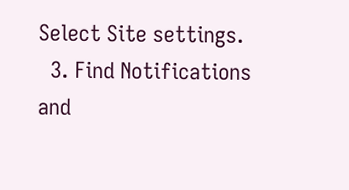Select Site settings.
  3. Find Notifications and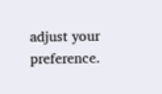adjust your preference.